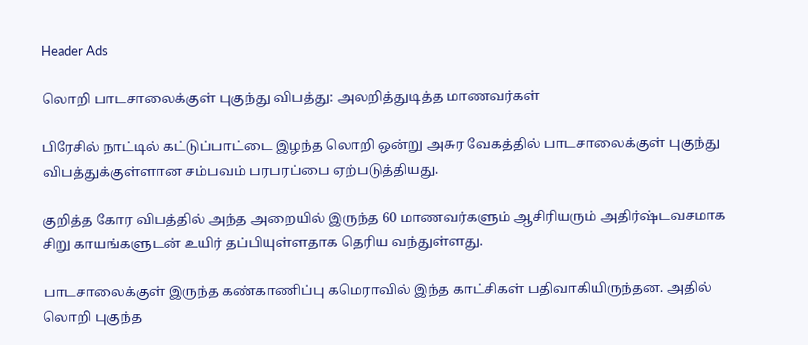Header Ads

லொறி பாடசாலைக்குள் புகுந்து விபத்து: அலறித்துடித்த மாணவர்கள்

பிரேசில் நாட்டில் கட்டுப்பாட்டை இழந்த லொறி ஒன்று அசுர வேகத்தில் பாடசாலைக்குள் புகுந்து விபத்துக்குள்ளான சம்பவம் பரபரப்பை ஏற்படுத்தியது.

குறித்த கோர விபத்தில் அந்த அறையில் இருந்த 60 மாணவர்களும் ஆசிரியரும் அதிர்ஷ்டவசமாக சிறு காயங்களுடன் உயிர் தப்பியுள்ளதாக தெரிய வந்துள்ளது.

பாடசாலைக்குள் இருந்த கண்காணிப்பு கமெராவில் இந்த காட்சிகள் பதிவாகியிருந்தன. அதில் லொறி புகுந்த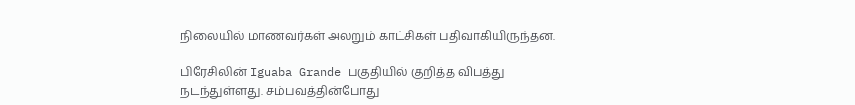நிலையில் மாணவர்கள் அலறும் காட்சிகள் பதிவாகியிருந்தன.

பிரேசிலின் Iguaba Grande பகுதியில் குறித்த விபத்து நடந்துள்ளது. சம்பவத்தின்போது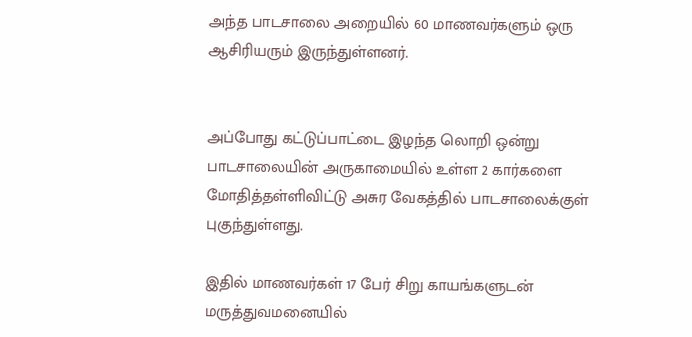அந்த பாடசாலை அறையில் 60 மாணவர்களும் ஒரு ஆசிரியரும் இருந்துள்ளனர்.


அப்போது கட்டுப்பாட்டை இழந்த லொறி ஒன்று பாடசாலையின் அருகாமையில் உள்ள 2 கார்களை மோதித்தள்ளிவிட்டு அசுர வேகத்தில் பாடசாலைக்குள் புகுந்துள்ளது.

இதில் மாணவர்கள் 17 பேர் சிறு காயங்களுடன் மருத்துவமனையில்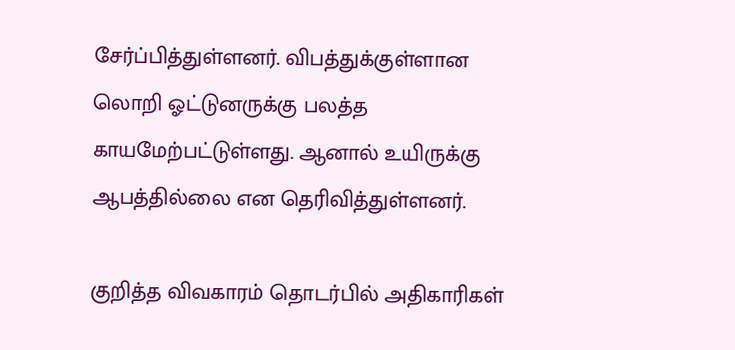சேர்ப்பித்துள்ளனர். விபத்துக்குள்ளான லொறி ஓட்டுனருக்கு பலத்த காயமேற்பட்டுள்ளது. ஆனால் உயிருக்கு ஆபத்தில்லை என தெரிவித்துள்ளனர்.

குறித்த விவகாரம் தொடர்பில் அதிகாரிகள்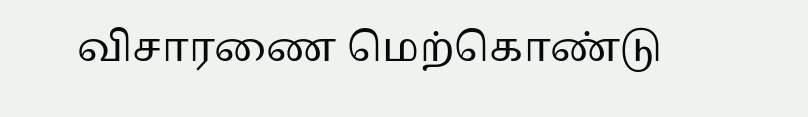விசாரணை மெற்கொண்டு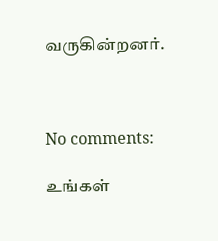வருகின்றனர்.



No comments:

உங்கள்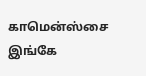காமென்ஸ்சை இங்கே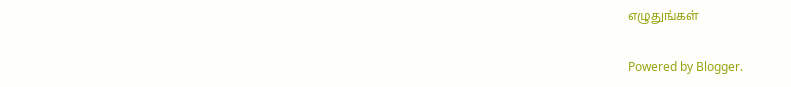எழுதுங்கள்

Powered by Blogger.